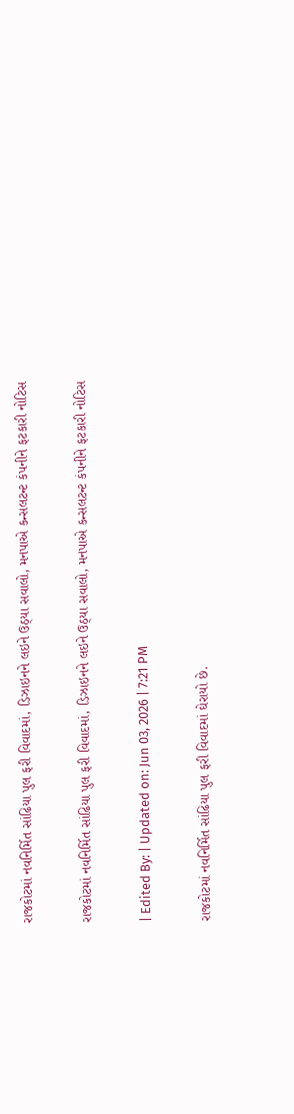રાજકોટમાં નવનિર્મિત સાંઢિયા પુલ ફરી વિવાદમાં, ડિઝાઇનને લઇને ઉઠ્યા સવાલો, મનપાએ કન્સલટન્ટ કંપનીને ફટકારી નોટિસ

રાજકોટમાં નવનિર્મિત સાંઢિયા પુલ ફરી વિવાદમાં, ડિઝાઇનને લઇને ઉઠ્યા સવાલો, મનપાએ કન્સલટન્ટ કંપનીને ફટકારી નોટિસ

| Edited By: | Updated on: Jun 03, 2026 | 7:21 PM

રાજકોટમાં નવનિર્મિત સાંઢિયા પુલ ફરી વિવાદમાં ઘેરાયો છે.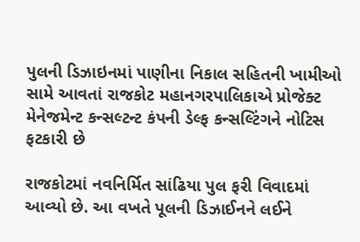પુલની ડિઝાઇનમાં પાણીના નિકાલ સહિતની ખામીઓ સામે આવતાં રાજકોટ મહાનગરપાલિકાએ પ્રોજેક્ટ મેનેજમેન્ટ કન્સલ્ટન્ટ કંપની ડેલ્ફ કન્સલ્ટિંગને નોટિસ ફટકારી છે

રાજકોટમાં નવનિર્મિત સાંઢિયા પુલ ફરી વિવાદમાં આવ્યો છે. આ વખતે પૂલની ડિઝાઈનને લઈને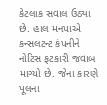કેટલાક સવાલ ઉઠ્યા છે. હાલ મનપાએ કન્સલટન્ટ કંપનીને નોટિસ ફટકારી જવાબ માગ્યો છે. જેના કારણે પૂલના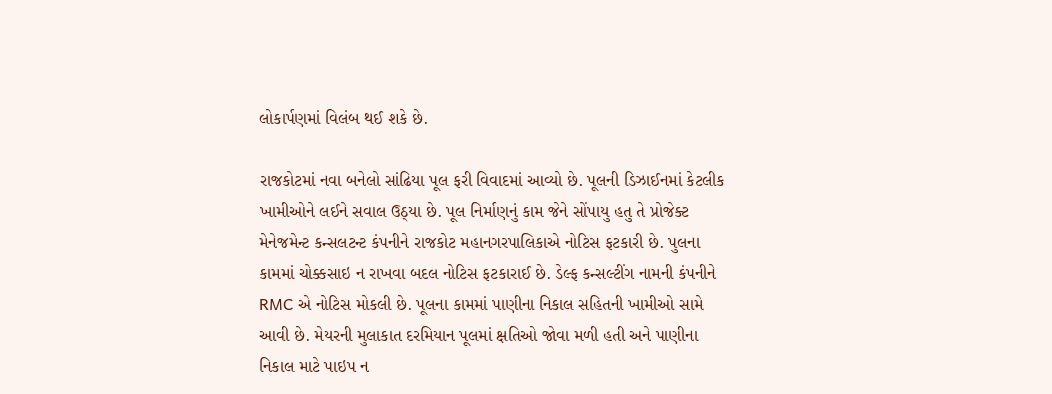લોકાર્પણમાં વિલંબ થઈ શકે છે.

રાજકોટમાં નવા બનેલો સાંઢિયા પૂલ ફરી વિવાદમાં આવ્યો છે. પૂલની ડિઝાઈનમાં કેટલીક ખામીઓને લઈને સવાલ ઉઠ્યા છે. પૂલ નિર્માણનું કામ જેને સોંપાયુ હતુ તે પ્રોજેક્ટ મેનેજમેન્ટ કન્સલટન્ટ કંપનીને રાજકોટ મહાનગરપાલિકાએ નોટિસ ફટકારી છે. પુલના કામમાં ચોક્કસાઇ ન રાખવા બદલ નોટિસ ફટકારાઈ છે. ડેલ્ફ કન્સલ્ટીંગ નામની કંપનીને RMC એ નોટિસ મોકલી છે. પૂલના કામમાં પાણીના નિકાલ સહિતની ખામીઓ સામે આવી છે. મેયરની મુલાકાત દરમિયાન પૂલમાં ક્ષતિઓ જોવા મળી હતી અને પાણીના નિકાલ માટે પાઇપ ન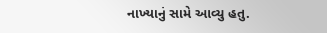નાખ્યાનું સામે આવ્યુ હતુ.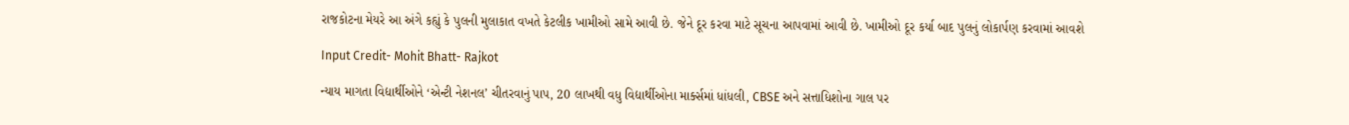રાજકોટના મેયરે આ અંગે કહ્યું કે પુલની મુલાકાત વખતે કેટલીક ખામીઓ સામે આવી છે. જેને દૂર કરવા માટે સૂચના આપવામાં આવી છે. ખામીઓ દૂર કર્યા બાદ પુલનું લોકાર્પણ કરવામાં આવશે

Input Credit- Mohit Bhatt- Rajkot

ન્યાય માગતા વિદ્યાર્થીઓને ‘એન્ટી નેશનલ’ ચીતરવાનું પાપ, 20 લાખથી વધુ વિદ્યાર્થીઓના માર્ક્સમાં ધાંધલી, CBSE અને સત્તાધિશોના ગાલ પર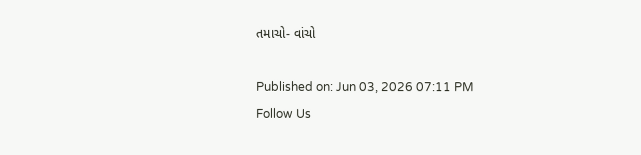તમાચો- વાંચો

Published on: Jun 03, 2026 07:11 PM
Follow Us